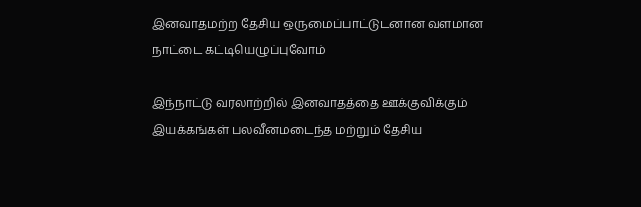இனவாதமற்ற தேசிய ஒருமைப்பாட்டுடனான வளமான நாட்டை கட்டியெழுப்புவோம்

இந்நாட்டு வரலாற்றில் இனவாதத்தை ஊக்குவிக்கும் இயக்கங்கள் பலவீனமடைந்த மற்றும் தேசிய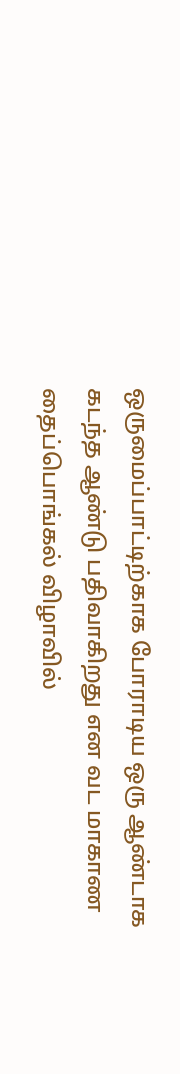ஒருமைப்பாட்டிற்காக போராடிய ஒரு ஆண்டாக கடந்த ஆண்டு பதிவாகிறது என வட மாகாண தைப்பொங்கல் விழாவில்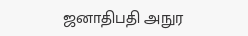ஜனாதிபதி அநுர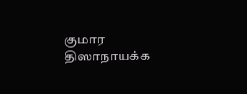குமார திஸாநாயக்க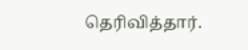தெரிவித்தார்.